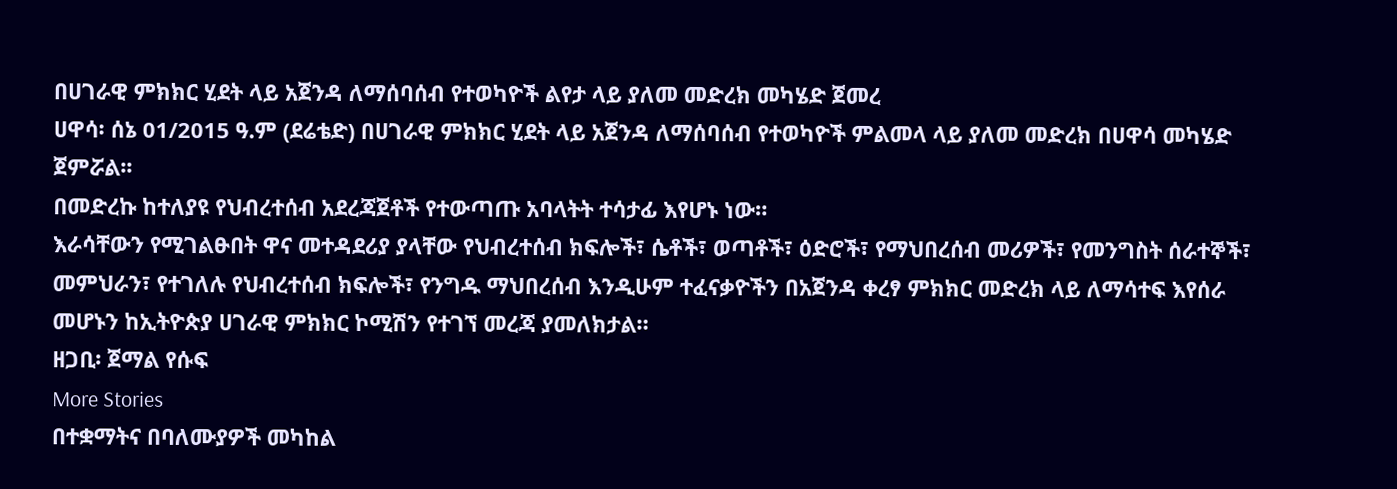በሀገራዊ ምክክር ሂደት ላይ አጀንዳ ለማሰባሰብ የተወካዮች ልየታ ላይ ያለመ መድረክ መካሄድ ጀመረ
ሀዋሳ፡ ሰኔ 01/2015 ዓ.ም (ደሬቴድ) በሀገራዊ ምክክር ሂደት ላይ አጀንዳ ለማሰባሰብ የተወካዮች ምልመላ ላይ ያለመ መድረክ በሀዋሳ መካሄድ ጀምሯል፡፡
በመድረኩ ከተለያዩ የህብረተሰብ አደረጃጀቶች የተውጣጡ አባላትት ተሳታፊ እየሆኑ ነው።
እራሳቸውን የሚገልፁበት ዋና መተዳደሪያ ያላቸው የህብረተሰብ ክፍሎች፣ ሴቶች፣ ወጣቶች፣ ዕድሮች፣ የማህበረሰብ መሪዎች፣ የመንግስት ሰራተኞች፣ መምህራን፣ የተገለሉ የህብረተሰብ ክፍሎች፣ የንግዱ ማህበረሰብ እንዲሁም ተፈናቃዮችን በአጀንዳ ቀረፃ ምክክር መድረክ ላይ ለማሳተፍ እየሰራ መሆኑን ከኢትዮጵያ ሀገራዊ ምክክር ኮሚሽን የተገኘ መረጃ ያመለክታል።
ዘጋቢ፡ ጀማል የሱፍ
More Stories
በተቋማትና በባለሙያዎች መካከል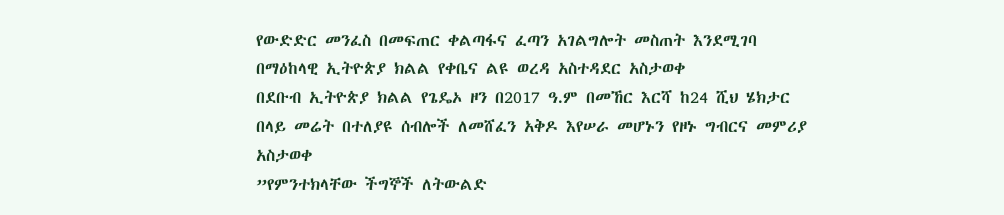የውድድር መንፈስ በመፍጠር ቀልጣፋና ፈጣን አገልግሎት መስጠት እንደሚገባ በማዕከላዊ ኢትዮጵያ ክልል የቀቤና ልዩ ወረዳ አስተዳደር አስታወቀ
በደቡብ ኢትዮጵያ ክልል የጌዴኦ ዞን በ2017 ዓ.ም በመኸር እርሻ ከ24 ሺህ ሄክታር በላይ መሬት በተለያዩ ሰብሎች ለመሸፈን አቅዶ እየሠራ መሆኑን የዞኑ ግብርና መምሪያ አስታወቀ
”የምንተክላቸው ችግኞች ለትውልድ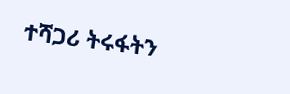ተሻጋሪ ትሩፋትን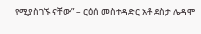የሚያስገኙ ናቸው” – ርዕሰ መስተዳድር አቶ ደስታ ሌዳሞ